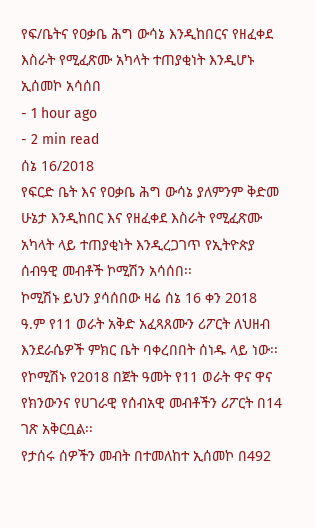የፍ/ቤትና የዐቃቤ ሕግ ውሳኔ እንዲከበርና የዘፈቀደ እስራት የሚፈጽሙ አካላት ተጠያቂነት እንዲሆኑ ኢሰመኮ አሳሰበ
- 1 hour ago
- 2 min read
ሰኔ 16/2018
የፍርድ ቤት እና የዐቃቤ ሕግ ውሳኔ ያለምንም ቅድመ ሁኔታ እንዲከበር እና የዘፈቀደ እስራት የሚፈጽሙ አካላት ላይ ተጠያቂነት እንዲረጋገጥ የኢትዮጵያ ሰብዓዊ መብቶች ኮሚሽን አሳሰበ፡፡
ኮሚሽኑ ይህን ያሳሰበው ዛሬ ሰኔ 16 ቀን 2018 ዓ.ም የ11 ወራት አቅድ አፈጻጸሙን ሪፖርት ለህዘብ እንደራሴዎች ምክር ቤት ባቀረበበት ሰነዱ ላይ ነው፡፡
የኮሚሽኑ የ2018 በጀት ዓመት የ11 ወራት ዋና ዋና የክንውንና የሀገራዊ የሰብአዊ መብቶችን ሪፖርት በ14 ገጽ አቅርቧል፡፡
የታሰሩ ሰዎችን መብት በተመለከተ ኢሰመኮ በ492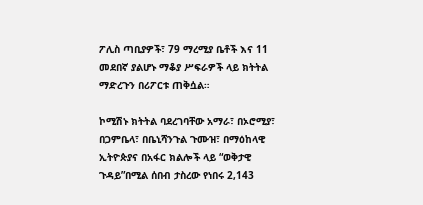ፖሊስ ጣቢያዎች፣ 79 ማረሚያ ቤቶች እና 11 መደበኛ ያልሆኑ ማቆያ ሥፍራዎች ላይ ክትትል ማድረጉን በሪፖርቱ ጠቅሷል።

ኮሚሽኑ ክትትል ባደረገባቸው አማራ፣ በኦሮሚያ፣ በጋምቤላ፣ በቤኒሻንጉል ጉሙዝ፣ በማዕከላዊ ኢትዮጵያና በአፋር ክልሎች ላይ “ወቅታዊ ጉዳይ”በሚል ሰበብ ታስረው የነበሩ 2,143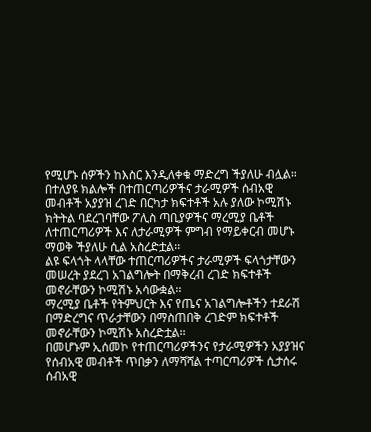የሚሆኑ ሰዎችን ከእስር እንዲለቀቁ ማድረግ ችያለሁ ብሏል።
በተለያዩ ክልሎች በተጠርጣሪዎችና ታራሚዎች ሰብአዊ መብቶች አያያዝ ረገድ በርካታ ክፍተቶች አሉ ያለው ኮሚሽኑ ክትትል ባደረገባቸው ፖሊስ ጣቢያዎችና ማረሚያ ቤቶች ለተጠርጣሪዎች እና ለታራሚዎች ምግብ የማይቀርብ መሆኑ ማወቅ ችያለሁ ሲል አስረድቷል፡፡
ልዩ ፍላጎት ላላቸው ተጠርጣሪዎችና ታራሚዎች ፍላጎታቸውን መሠረት ያደረገ አገልግሎት በማቅረብ ረገድ ክፍተቶች መኖራቸውን ኮሚሽኑ አሳውቋል፡፡
ማረሚያ ቤቶች የትምህርት እና የጤና አገልግሎቶችን ተደራሽ በማድረግና ጥራታቸውን በማስጠበቅ ረገድም ክፍተቶች መኖራቸውን ኮሚሽኑ አስረድቷል፡፡
በመሆኑም ኢሰመኮ የተጠርጣሪዎችንና የታራሚዎችን አያያዝና የሰብአዊ መብቶች ጥበቃን ለማሻሻል ተጣርጣሪዎች ሲታሰሩ ሰብአዊ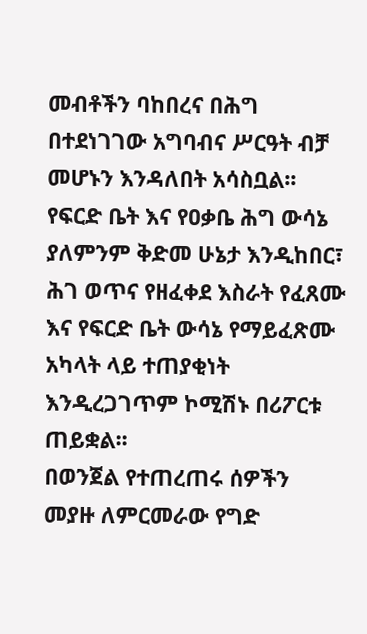መብቶችን ባከበረና በሕግ በተደነገገው አግባብና ሥርዓት ብቻ መሆኑን እንዳለበት አሳስቧል፡፡
የፍርድ ቤት እና የዐቃቤ ሕግ ውሳኔ ያለምንም ቅድመ ሁኔታ እንዲከበር፣ ሕገ ወጥና የዘፈቀደ እስራት የፈጸሙ እና የፍርድ ቤት ውሳኔ የማይፈጽሙ አካላት ላይ ተጠያቂነት እንዲረጋገጥም ኮሚሽኑ በሪፖርቱ ጠይቋል፡፡
በወንጀል የተጠረጠሩ ሰዎችን መያዙ ለምርመራው የግድ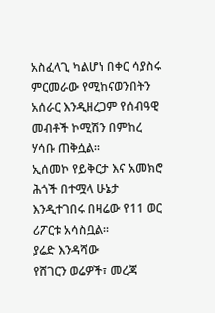አስፈላጊ ካልሆነ በቀር ሳያስሩ ምርመራው የሚከናወንበትን አሰራር እንዲዘረጋም የሰብዓዊ መብቶች ኮሚሽን በምከረ ሃሳቡ ጠቅሷል፡፡
ኢሰመኮ የይቅርታ እና አመክሮ ሕጎች በተሟላ ሁኔታ እንዲተገበሩ በዛሬው የ11 ወር ሪፖርቱ አሳስቧል፡፡
ያሬድ እንዳሻው
የሸገርን ወሬዎች፣ መረጃ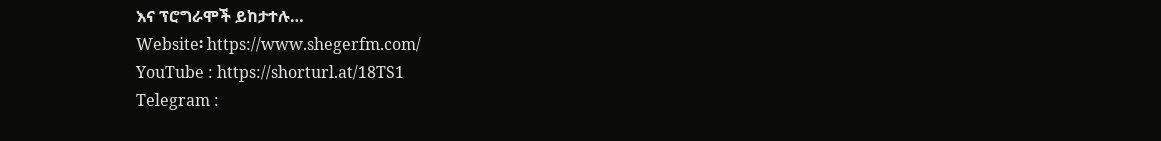እና ፕሮግራሞች ይከታተሉ…
Website፡ https://www.shegerfm.com/
YouTube : https://shorturl.at/18TS1
Telegram :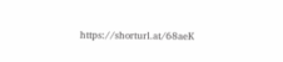https://shorturl.at/68aeK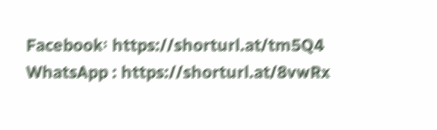Facebook፡ https://shorturl.at/tm5Q4
WhatsApp : https://shorturl.at/8vwRx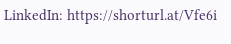LinkedIn: https://shorturl.at/Vfe6i